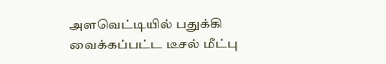அளவெட்டியில் பதுக்கி வைக்கப்பட்ட டீசல் மீட்பு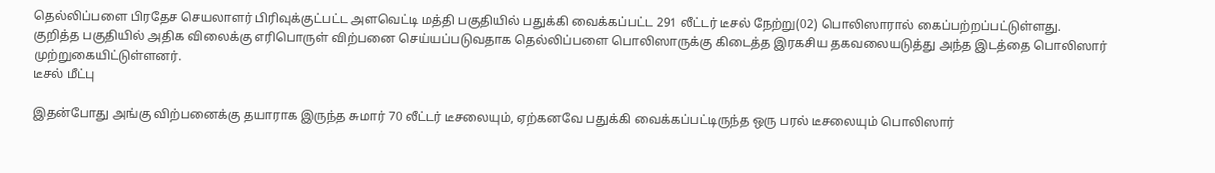தெல்லிப்பளை பிரதேச செயலாளர் பிரிவுக்குட்பட்ட அளவெட்டி மத்தி பகுதியில் பதுக்கி வைக்கப்பட்ட 291 லீட்டர் டீசல் நேற்று(02) பொலிஸாரால் கைப்பற்றப்பட்டுள்ளது.
குறித்த பகுதியில் அதிக விலைக்கு எரிபொருள் விற்பனை செய்யப்படுவதாக தெல்லிப்பளை பொலிஸாருக்கு கிடைத்த இரகசிய தகவலையடுத்து அந்த இடத்தை பொலிஸார் முற்றுகையிட்டுள்ளனர்.
டீசல் மீட்பு

இதன்போது அங்கு விற்பனைக்கு தயாராக இருந்த சுமார் 70 லீட்டர் டீசலையும், ஏற்கனவே பதுக்கி வைக்கப்பட்டிருந்த ஒரு பரல் டீசலையும் பொலிஸார்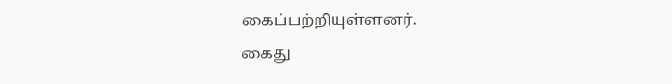கைப்பற்றியுள்ளனர்.
கைது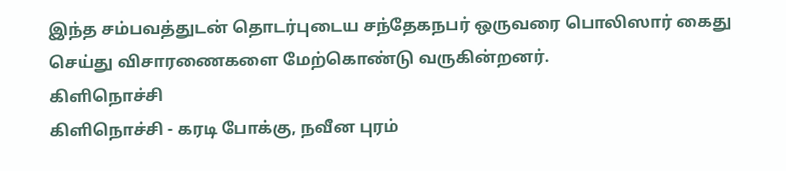இந்த சம்பவத்துடன் தொடர்புடைய சந்தேகநபர் ஒருவரை பொலிஸார் கைது செய்து விசாரணைகளை மேற்கொண்டு வருகின்றனர்.
கிளிநொச்சி
கிளிநொச்சி - கரடி போக்கு, நவீன புரம்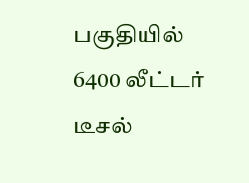பகுதியில் 6400 லீட்டர் டீசல்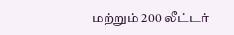மற்றும் 200 லீட்டர்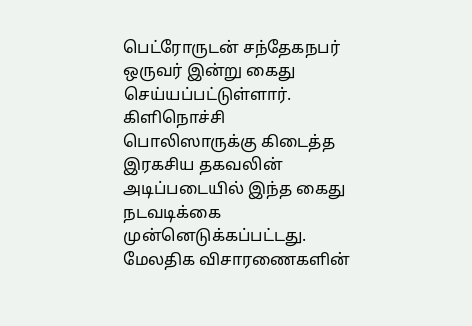பெட்ரோருடன் சந்தேகநபர் ஒருவர் இன்று கைது செய்யப்பட்டுள்ளார்.
கிளிநொச்சி பொலிஸாருக்கு கிடைத்த இரகசிய தகவலின் அடிப்படையில் இந்த கைது நடவடிக்கை முன்னெடுக்கப்பட்டது.
மேலதிக விசாரணைகளின்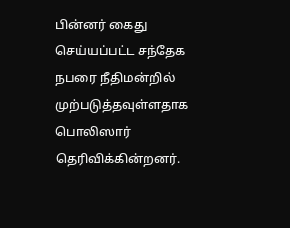பின்னர் கைது செய்யப்பட்ட சந்தேக நபரை நீதிமன்றில் முற்படுத்தவுள்ளதாக பொலிஸார் தெரிவிக்கின்றனர்.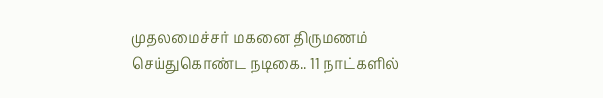முதலமைச்சர் மகனை திருமணம் செய்துகொண்ட நடிகை.. 11 நாட்களில்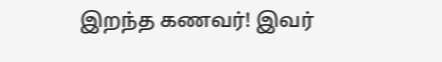இறந்த கணவர்! இவர்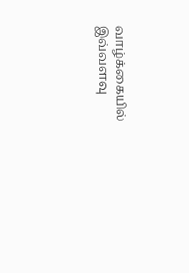வாழ்க்கையில் இவ்வளவு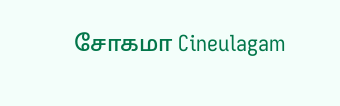சோகமா Cineulagam